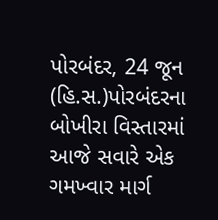પોરબંદર, 24 જૂન (હિ.સ.)પોરબંદરના બોખીરા વિસ્તારમાં આજે સવારે એક ગમખ્વાર માર્ગ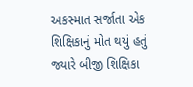અકસ્માત સર્જાતા એક શિક્ષિકાનું મોત થયું હતું જ્યારે બીજી શિક્ષિકા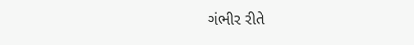ગંભીર રીતે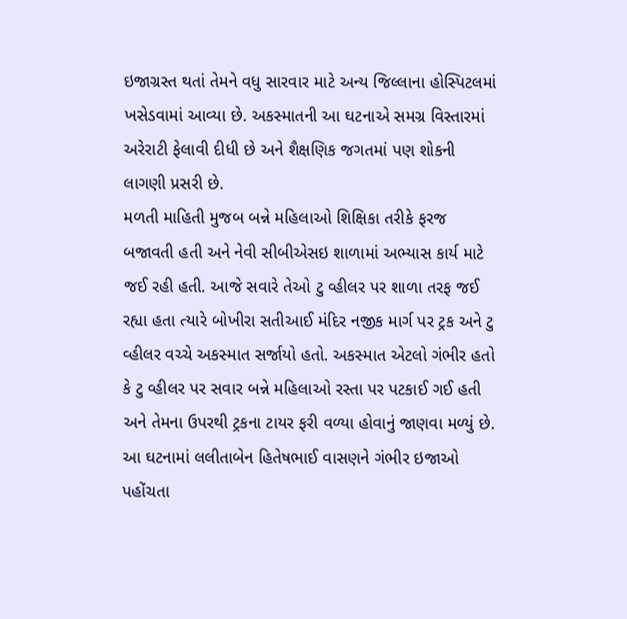ઇજાગ્રસ્ત થતાં તેમને વધુ સારવાર માટે અન્ય જિલ્લાના હોસ્પિટલમાં ખસેડવામાં આવ્યા છે. અકસ્માતની આ ઘટનાએ સમગ્ર વિસ્તારમાં અરેરાટી ફેલાવી દીધી છે અને શૈક્ષણિક જગતમાં પણ શોકની લાગણી પ્રસરી છે.
મળતી માહિતી મુજબ બન્ને મહિલાઓ શિક્ષિકા તરીકે ફરજ બજાવતી હતી અને નેવી સીબીએસઇ શાળામાં અભ્યાસ કાર્ય માટે જઈ રહી હતી. આજે સવારે તેઓ ટુ વ્હીલર પર શાળા તરફ જઈ રહ્યા હતા ત્યારે બોખીરા સતીઆઈ મંદિર નજીક માર્ગ પર ટ્રક અને ટુ વ્હીલર વચ્ચે અકસ્માત સર્જાયો હતો. અકસ્માત એટલો ગંભીર હતો કે ટુ વ્હીલર પર સવાર બન્ને મહિલાઓ રસ્તા પર પટકાઈ ગઈ હતી અને તેમના ઉપરથી ટ્રકના ટાયર ફરી વળ્યા હોવાનું જાણવા મળ્યું છે. આ ઘટનામાં લલીતાબેન હિતેષભાઈ વાસણને ગંભીર ઇજાઓ પહોંચતા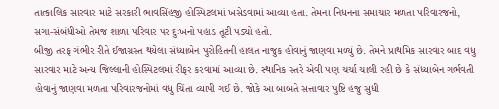તાત્કાલિક સારવાર માટે સરકારી ભાવસિંહજી હોસ્પિટલમાં ખસેડવામાં આવ્યા હતા. તેમના નિધનના સમાચાર મળતા પરિવારજનો, સગા-સંબંધીઓ તેમજ શાળા પરિવાર પર દુઃખનો પહાડ તૂટી પડ્યો હતો.
બીજી તરફ ગંભીર રીતે ઈજાગ્રસ્ત થયેલા સંધ્યાબેન પુરોહિતની હાલત નાજુક હોવાનું જાણવા મળ્યું છે. તેમને પ્રાથમિક સારવાર બાદ વધુ સારવાર માટે અન્ય જિલ્લાની હોસ્પિટલમાં રીફર કરવામાં આવ્યા છે. સ્થાનિક સ્તરે એવી પણ ચર્ચા ચાલી રહી છે કે સંધ્યાબેન ગર્ભવતી હોવાનું જાણવા મળતા પરિવારજનોમાં વધુ ચિંતા વ્યાપી ગઈ છે. જોકે આ બાબતે સત્તાવાર પુષ્ટિ હજુ સુધી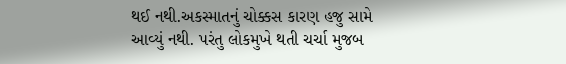થઈ નથી.અકસ્માતનું ચોક્કસ કારણ હજુ સામે આવ્યું નથી. પરંતુ લોકમુખે થતી ચર્ચા મુજબ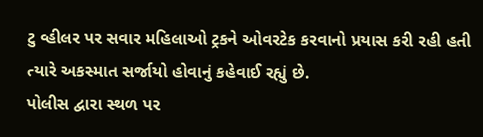ટુ વ્હીલર પર સવાર મહિલાઓ ટ્રકને ઓવરટેક કરવાનો પ્રયાસ કરી રહી હતી ત્યારે અકસ્માત સર્જાયો હોવાનું કહેવાઈ રહ્યું છે.
પોલીસ દ્વારા સ્થળ પર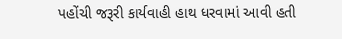પહોંચી જરૂરી કાર્યવાહી હાથ ધરવામાં આવી હતી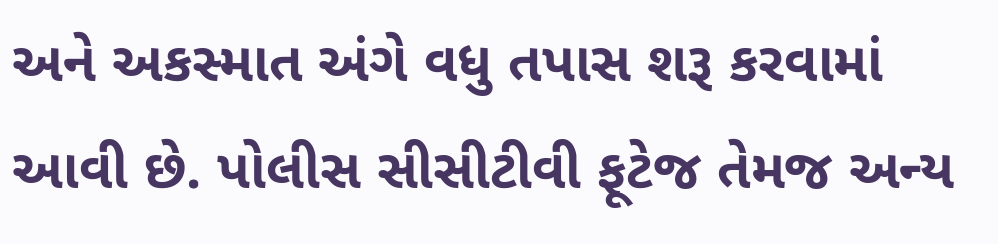અને અકસ્માત અંગે વધુ તપાસ શરૂ કરવામાં આવી છે. પોલીસ સીસીટીવી ફૂટેજ તેમજ અન્ય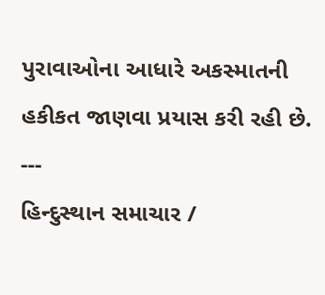પુરાવાઓના આધારે અકસ્માતની હકીકત જાણવા પ્રયાસ કરી રહી છે.
---
હિન્દુસ્થાન સમાચાર /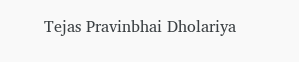Tejas Pravinbhai Dholariya